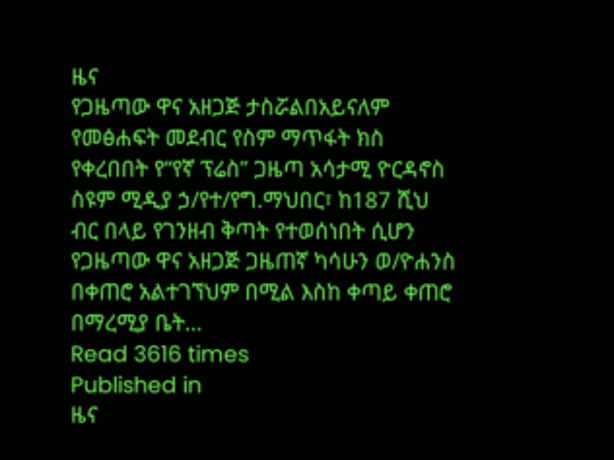ዜና
የጋዜጣው ዋና አዘጋጅ ታስሯልበአይናለም የመፅሐፍት መደብር የስም ማጥፋት ክስ የቀረበበት የ“የኛ ፕሬስ” ጋዜጣ አሳታሚ ዮርዳኖስ ስዩም ሚዲያ ኃ/የተ/የግ.ማህበር፣ ከ187 ሺህ ብር በላይ የገንዘብ ቅጣት የተወሰነበት ሲሆን የጋዜጣው ዋና አዘጋጅ ጋዜጠኛ ካሳሁን ወ/ዮሐንስ በቀጠሮ አልተገኘህም በሚል እስከ ቀጣይ ቀጠሮ በማረሚያ ቤት…
Read 3616 times
Published in
ዜና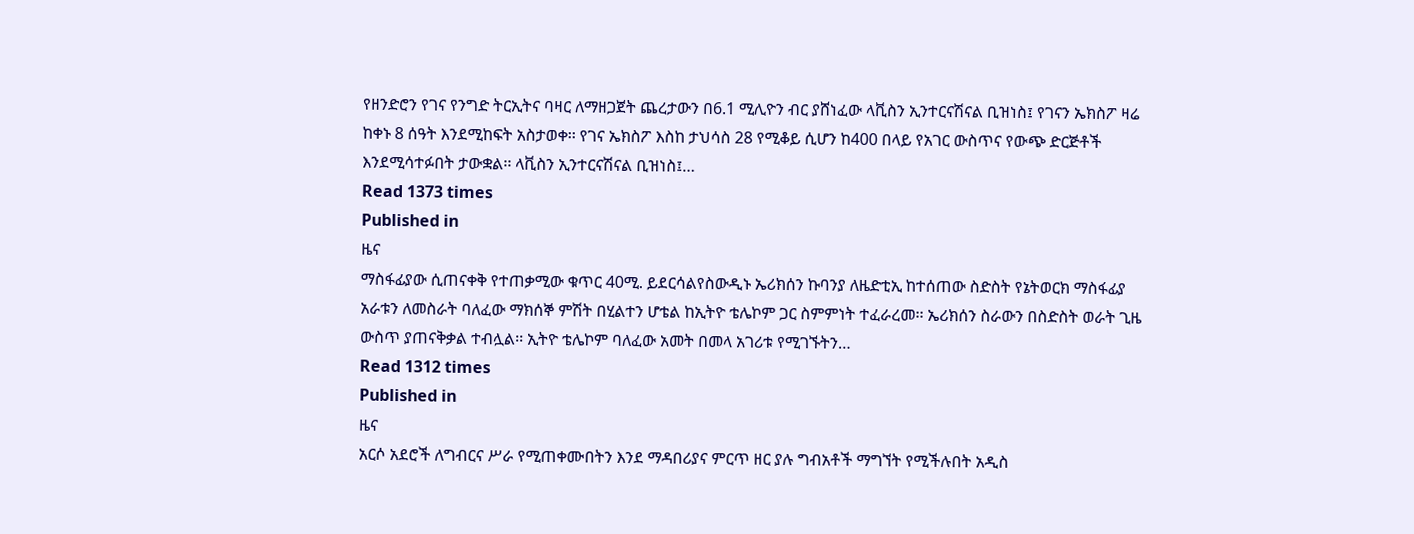የዘንድሮን የገና የንግድ ትርኢትና ባዛር ለማዘጋጀት ጨረታውን በ6.1 ሚሊዮን ብር ያሸነፈው ላቪስን ኢንተርናሽናል ቢዝነስ፤ የገናን ኤክስፖ ዛሬ ከቀኑ 8 ሰዓት እንደሚከፍት አስታወቀ፡፡ የገና ኤክስፖ እስከ ታህሳስ 28 የሚቆይ ሲሆን ከ400 በላይ የአገር ውስጥና የውጭ ድርጅቶች እንደሚሳተፉበት ታውቋል፡፡ ላቪስን ኢንተርናሽናል ቢዝነስ፤…
Read 1373 times
Published in
ዜና
ማስፋፊያው ሲጠናቀቅ የተጠቃሚው ቁጥር 40ሚ. ይደርሳልየስውዲኑ ኤሪክሰን ኩባንያ ለዜድቲኢ ከተሰጠው ስድስት የኔትወርክ ማስፋፊያ አራቱን ለመስራት ባለፈው ማክሰኞ ምሽት በሂልተን ሆቴል ከኢትዮ ቴሌኮም ጋር ስምምነት ተፈራረመ፡፡ ኤሪክሰን ስራውን በስድስት ወራት ጊዜ ውስጥ ያጠናቅቃል ተብሏል፡፡ ኢትዮ ቴሌኮም ባለፈው አመት በመላ አገሪቱ የሚገኙትን…
Read 1312 times
Published in
ዜና
አርሶ አደሮች ለግብርና ሥራ የሚጠቀሙበትን እንደ ማዳበሪያና ምርጥ ዘር ያሉ ግብአቶች ማግኘት የሚችሉበት አዲስ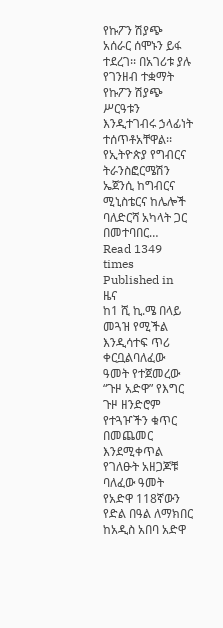የኩፖን ሽያጭ አሰራር ሰሞኑን ይፋ ተደረገ፡፡ በአገሪቱ ያሉ የገንዘብ ተቋማት የኩፖን ሽያጭ ሥርዓቱን እንዲተገብሩ ኃላፊነት ተሰጥቶአቸዋል፡፡የኢትዮጵያ የግብርና ትራንስፎርሜሽን ኤጀንሲ ከግብርና ሚኒስቴርና ከሌሎች ባለድርሻ አካላት ጋር በመተባበር…
Read 1349 times
Published in
ዜና
ከ1 ሺ ኪ.ሜ በላይ መጓዝ የሚችል እንዲሳተፍ ጥሪ ቀርቧልባለፈው ዓመት የተጀመረው “ጉዞ አድዋ” የእግር ጉዞ ዘንድሮም የተጓዦችን ቁጥር በመጨመር እንደሚቀጥል የገለፁት አዘጋጆቹ ባለፈው ዓመት የአድዋ 118ኛውን የድል በዓል ለማክበር ከአዲስ አበባ አድዋ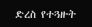ድረስ የተጓዙት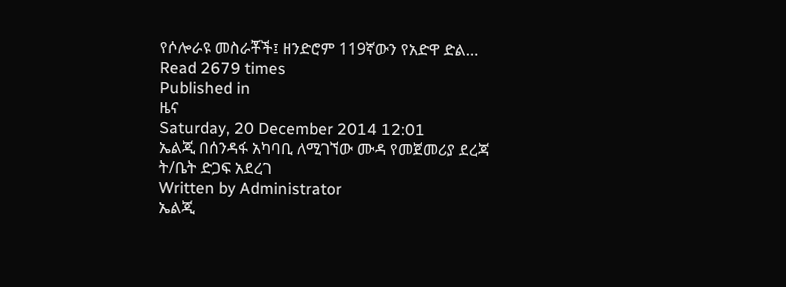የሶሎራዩ መስራቾች፤ ዘንድሮም 119ኛውን የአድዋ ድል…
Read 2679 times
Published in
ዜና
Saturday, 20 December 2014 12:01
ኤልጂ በሰንዳፋ አካባቢ ለሚገኘው ሙዳ የመጀመሪያ ደረጃ ት/ቤት ድጋፍ አደረገ
Written by Administrator
ኤልጂ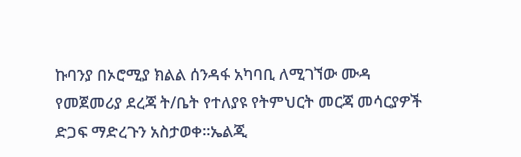ኩባንያ በኦሮሚያ ክልል ሰንዳፋ አካባቢ ለሚገኘው ሙዳ የመጀመሪያ ደረጃ ት/ቤት የተለያዩ የትምህርት መርጃ መሳርያዎች ድጋፍ ማድረጉን አስታወቀ፡፡ኤልጂ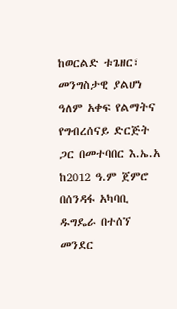ከወርልድ ቱጌዘር፣ መንግስታዊ ያልሆነ ዓለም አቀፍ የልማትና የግብረሰናይ ድርጅት ጋር በመተባበር እ.ኤ.አ ከ2012 ዓ.ም ጀምሮ በሰንዳፋ አካባቢ ዱግዴራ በተሰኘ መንደር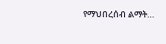የማህበረሰብ ልማት…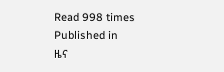Read 998 times
Published in
ዜና